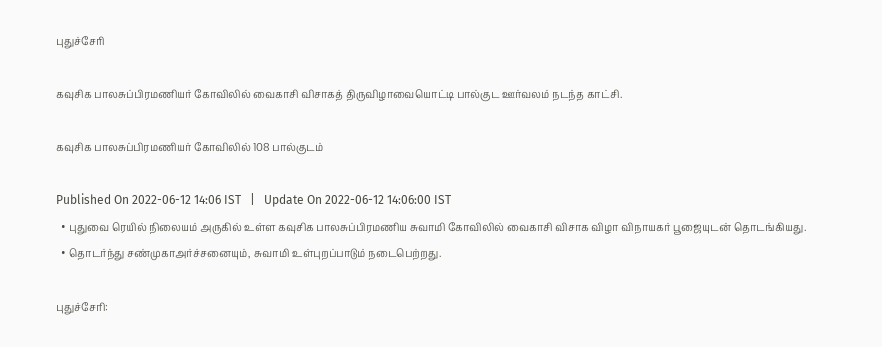புதுச்சேரி

கவுசிக பாலசுப்பிரமணியர் கோவிலில் வைகாசி விசாகத் திருவிழாவையொட்டி பால்குட ஊர்வலம் நடந்த காட்சி.

கவுசிக பாலசுப்பிரமணியர் கோவிலில் 108 பால்குடம்

Published On 2022-06-12 14:06 IST   |   Update On 2022-06-12 14:06:00 IST
  • புதுவை ரெயில் நிலையம் அருகில் உள்ள கவுசிக பாலசுப்பிரமணிய சுவாமி கோவிலில் வைகாசி விசாக விழா விநாயகர் பூஜையுடன் தொடங்கியது.
  • தொடர்ந்து சண்முகாஅர்ச்சனையும், சுவாமி உள்புறப்பாடும் நடைபெற்றது.

புதுச்சேரி: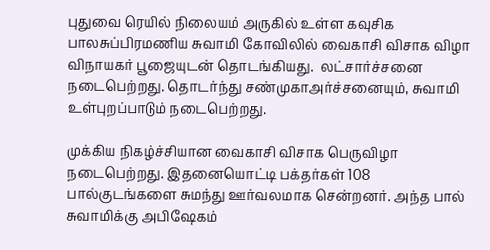புதுவை ரெயில் நிலையம் அருகில் உள்ள கவுசிக பாலசுப்பிரமணிய சுவாமி கோவிலில் வைகாசி விசாக விழா விநாயகர் பூஜையுடன் தொடங்கியது.  லட்சார்ச்சனை நடைபெற்றது. தொடர்ந்து சண்முகாஅர்ச்சனையும், சுவாமி உள்புறப்பாடும் நடைபெற்றது.

முக்கிய நிகழ்ச்சியான வைகாசி விசாக பெருவிழா நடைபெற்றது. இதனையொட்டி பக்தர்கள் 108 பால்குடங்களை சுமந்து ஊர்வலமாக சென்றனர். அந்த பால் சுவாமிக்கு அபிஷேகம்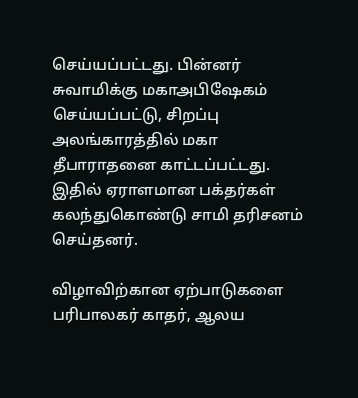செய்யப்பட்டது. பின்னர் சுவாமிக்கு மகாஅபிஷேகம் செய்யப்பட்டு, சிறப்பு அலங்காரத்தில் மகா தீபாராதனை காட்டப்பட்டது. இதில் ஏராளமான பக்தர்கள் கலந்துகொண்டு சாமி தரிசனம் செய்தனர்.

விழாவிற்கான ஏற்பாடுகளை பரிபாலகர் காதர், ஆலய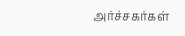அர்ச்சகர்கள்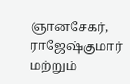ஞானசேகர், ராஜேஷ்குமார் மற்றும்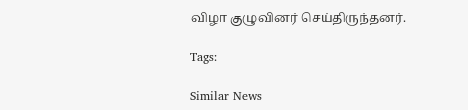விழா குழுவினர் செய்திருந்தனர்.

Tags:

Similar News